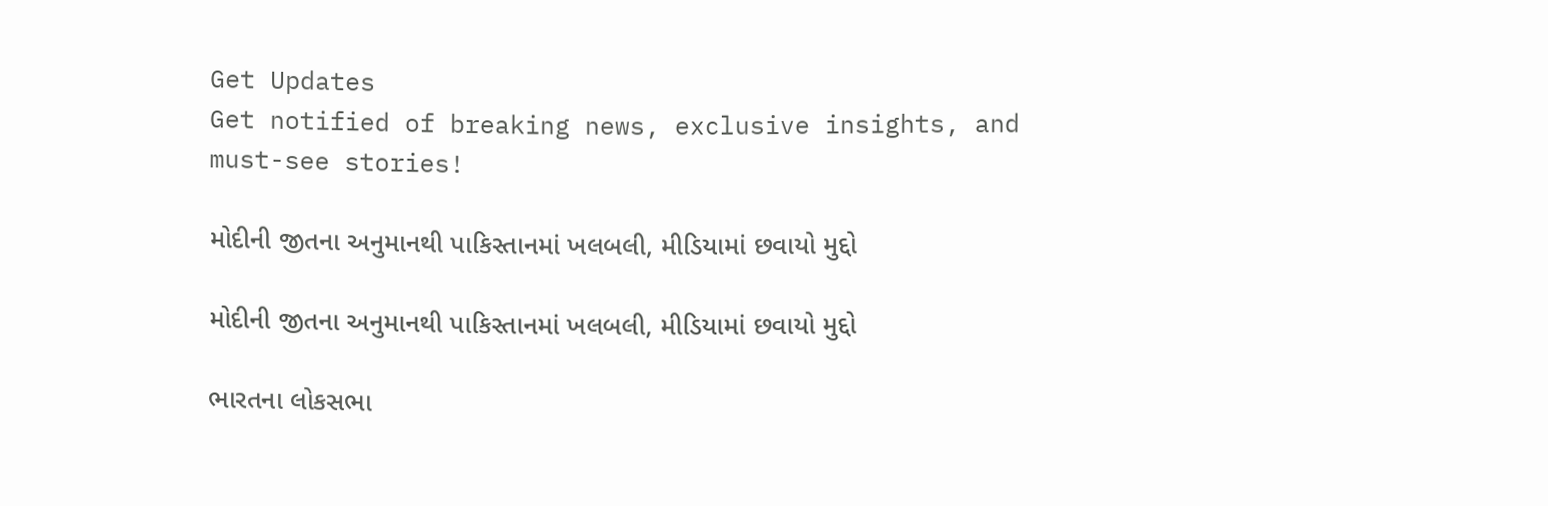Get Updates
Get notified of breaking news, exclusive insights, and must-see stories!

મોદીની જીતના અનુમાનથી પાકિસ્તાનમાં ખલબલી, મીડિયામાં છવાયો મુદ્દો

મોદીની જીતના અનુમાનથી પાકિસ્તાનમાં ખલબલી, મીડિયામાં છવાયો મુદ્દો

ભારતના લોકસભા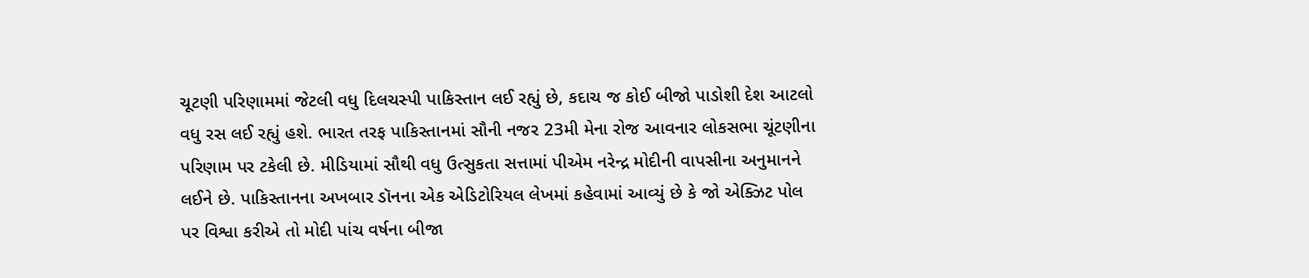ચૂટણી પરિણામમાં જેટલી વધુ દિલચસ્પી પાકિસ્તાન લઈ રહ્યું છે, કદાચ જ કોઈ બીજો પાડોશી દેશ આટલો વધુ રસ લઈ રહ્યું હશે. ભારત તરફ પાકિસ્તાનમાં સૌની નજર 23મી મેના રોજ આવનાર લોકસભા ચૂંટણીના પરિણામ પર ટકેલી છે. મીડિયામાં સૌથી વધુ ઉત્સુકતા સત્તામાં પીએમ નરેન્દ્ર મોદીની વાપસીના અનુમાનને લઈને છે. પાકિસ્તાનના અખબાર ડૉનના એક એડિટોરિયલ લેખમાં કહેવામાં આવ્યું છે કે જો એક્ઝિટ પોલ પર વિશ્વા કરીએ તો મોદી પાંચ વર્ષના બીજા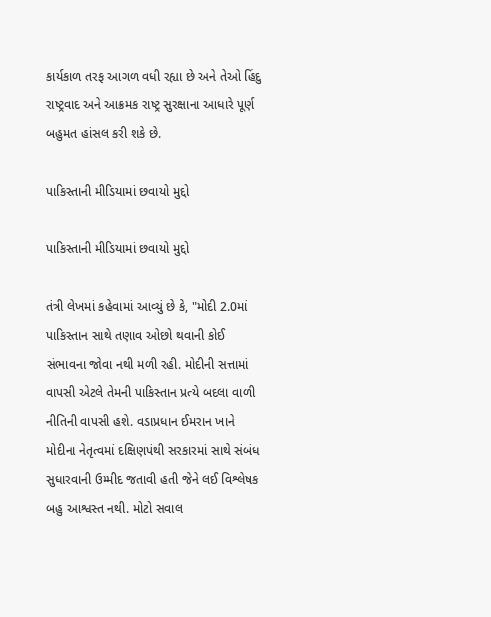કાર્યકાળ તરફ આગળ વધી રહ્યા છે અને તેઓ હિંદુ રાષ્ટ્રવાદ અને આક્રમક રાષ્ટ્ર સુરક્ષાના આધારે પૂર્ણ બહુમત હાંસલ કરી શકે છે.

પાકિસ્તાની મીડિયામાં છવાયો મુદ્દો

પાકિસ્તાની મીડિયામાં છવાયો મુદ્દો

તંત્રી લેખમાં કહેવામાં આવ્યું છે કે, "મોદી 2.0માં પાકિસ્તાન સાથે તણાવ ઓછો થવાની કોઈ સંભાવના જોવા નથી મળી રહી. મોદીની સત્તામાં વાપસી એટલે તેમની પાકિસ્તાન પ્રત્યે બદલા વાળી નીતિની વાપસી હશે. વડાપ્રધાન ઈમરાન ખાને મોદીના નેતૃત્વમાં દક્ષિણપંથી સરકારમાં સાથે સંબંધ સુધારવાની ઉમ્મીદ જતાવી હતી જેને લઈ વિશ્લેષક બહુ આશ્વસ્ત નથી. મોટો સવાલ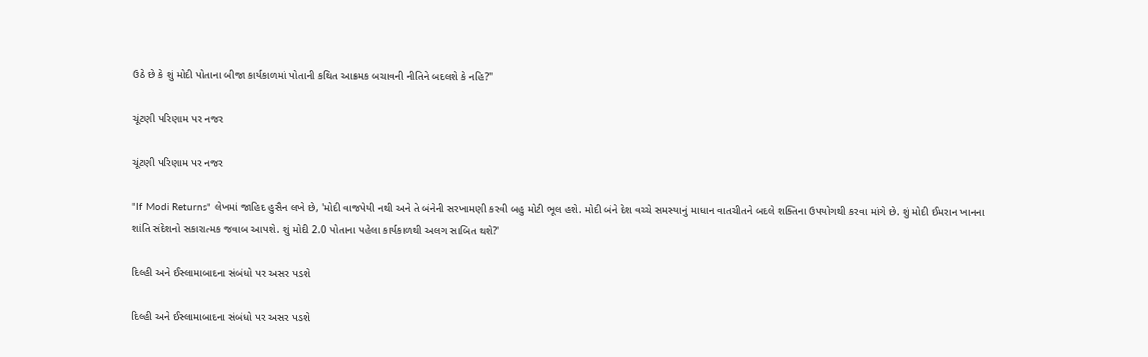ઉઠે છે કે શું મોદી પોતાના બીજા કાર્યકાળમાં પોતાની કથિત આક્રમક બચાવની નીતિને બદલશે કે નહિ?"

ચૂંટણી પરિણામ પર નજર

ચૂંટણી પરિણામ પર નજર

"If Modi Returns" લેખમાં જાહિદ હુસૈન લખે છે, 'મોદી વાજપેયી નથી અને તે બંનેની સરખામણી કરવી બહુ મોટી ભૂલ હશે. મોદી બંને દેશ વચ્ચે સમસ્યાનું માધાન વાતચીતને બદલે શક્તિના ઉપયોગથી કરવા માંગે છે. શું મોદી ઈમરાન ખાનના શાંતિ સંદેશનો સકારાત્મક જવાબ આપશે. શું મોદી 2.0 પોતાના પહેલા કાર્યકાળથી અલગ સાબિત થશે?'

દિલ્હી અને ઈસ્લામાબાદના સંબંધો પર અસર પડશે

દિલ્હી અને ઈસ્લામાબાદના સંબંધો પર અસર પડશે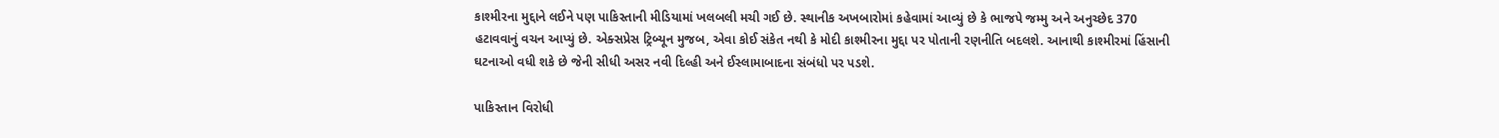કાશ્મીરના મુદ્દાને લઈને પણ પાકિસ્તાની મીડિયામાં ખલબલી મચી ગઈ છે. સ્થાનીક અખબારોમાં કહેવામાં આવ્યું છે કે ભાજપે જમ્મુ અને અનુચ્છેદ 370 હટાવવાનું વચન આપ્યું છે. એક્સપ્રેસ ટ્રિબ્યૂન મુજબ, એવા કોઈ સંકેત નથી કે મોદી કાશ્મીરના મુદ્દા પર પોતાની રણનીતિ બદલશે. આનાથી કાશ્મીરમાં હિંસાની ઘટનાઓ વધી શકે છે જેની સીધી અસર નવી દિલ્હી અને ઈસ્લામાબાદના સંબંધો પર પડશે.

પાકિસ્તાન વિરોધી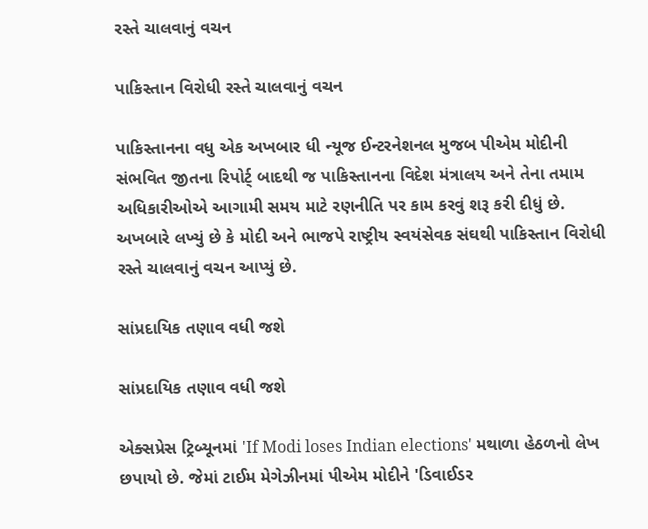રસ્તે ચાલવાનું વચન

પાકિસ્તાન વિરોધી રસ્તે ચાલવાનું વચન

પાકિસ્તાનના વધુ એક અખબાર ધી ન્યૂજ ઈન્ટરનેશનલ મુજબ પીએમ મોદીની સંભવિત જીતના રિપોર્ટ્ બાદથી જ પાકિસ્તાનના વિદેશ મંત્રાલય અને તેના તમામ અધિકારીઓએ આગામી સમય માટે રણનીતિ પર કામ કરવું શરૂ કરી દીધું છે. અખબારે લખ્યું છે કે મોદી અને ભાજપે રાષ્ટ્રીય સ્વયંસેવક સંઘથી પાકિસ્તાન વિરોધી રસ્તે ચાલવાનું વચન આપ્યું છે.

સાંપ્રદાયિક તણાવ વધી જશે

સાંપ્રદાયિક તણાવ વધી જશે

એક્સપ્રેસ ટ્રિબ્યૂનમાં 'If Modi loses Indian elections' મથાળા હેઠળનો લેખ છપાયો છે. જેમાં ટાઈમ મેગેઝીનમાં પીએમ મોદીને 'ડિવાઈડર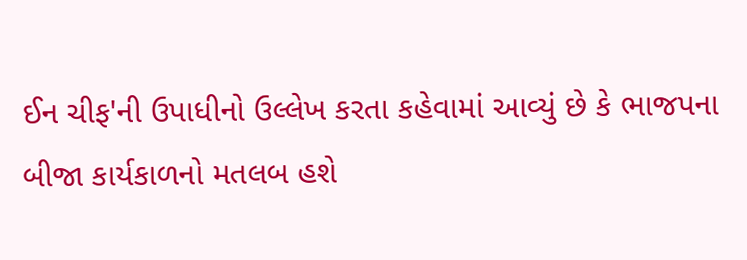ઈન ચીફ'ની ઉપાધીનો ઉલ્લેખ કરતા કહેવામાં આવ્યું છે કે ભાજપના બીજા કાર્યકાળનો મતલબ હશે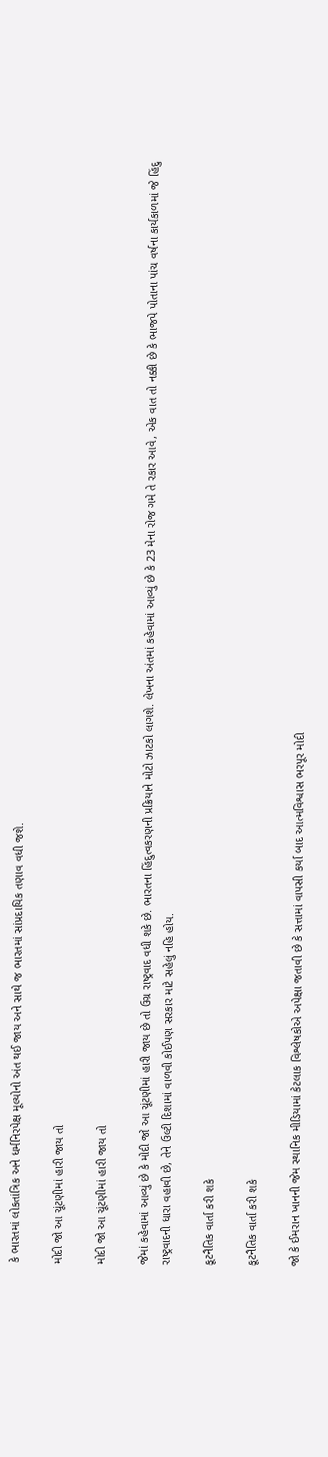કે ભારતમાં લોકતાંત્રિક અને ધર્મનિરપેક્ષ મૂલ્યોનો અંત થઈ જાય અને સાથે જ ભારતમાં સાંપ્રદાયિક તણાવ વધી જશે.

મોદી જો આ ચૂંટણીમાં હારી જાય તો

મોદી જો આ ચૂંટણીમાં હારી જાય તો

જેમાં કહેવામાં આવ્યું છે કે મોદી જો આ ચૂંટણીમાં હારી જાય છે તો ઉગ્ર રાષ્ટ્રવાદ વધી શકે છે. ભારતના હિંદુત્વકરણની પ્રક્રિયાને મોટો ઝાટકો લાગશે. લેખના અંતમાં કહેવામાં આવ્યું છે કે 23 મેના રોજ ગમે તે રકાર આવે, એક વાત તો નક્કી છે કે ભાજપે પોતાના પાંચ વર્ષના કાર્યકાળમાં જે હિંદુ રાષ્ટ્રવાદની ધારા વહાવી છે, તેને ઉલ્ટી દિશામાં વાળવી કોઈપણ સરકાર માટે સહેલું નહિ હોય.

કૂટનૈતિક વાર્તા કરી શકે

કૂટનૈતિક વાર્તા કરી શકે

જો કે ઈમરાન ખાનની જેમ સ્થાનિક મીડિયામાં કેટલાક વિશ્લેષકોએ અપેક્ષા જતાવી છે કે સત્તામાં વાપસી કર્યા બાદ આત્મવિશ્વાસ ભરપૂર મોદી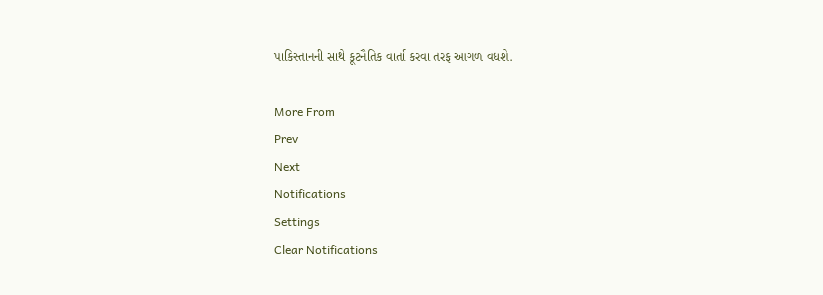પાકિસ્તાનની સાથે કૂટનૈતિક વાર્તા કરવા તરફ આગળ વધશે.

More From
Prev
Next
Notifications
Settings
Clear Notifications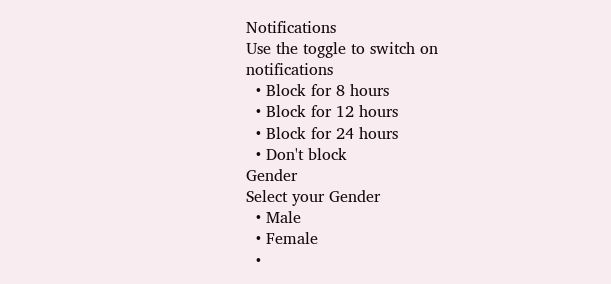Notifications
Use the toggle to switch on notifications
  • Block for 8 hours
  • Block for 12 hours
  • Block for 24 hours
  • Don't block
Gender
Select your Gender
  • Male
  • Female
  •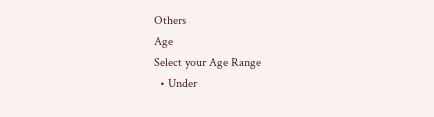Others
Age
Select your Age Range
  • Under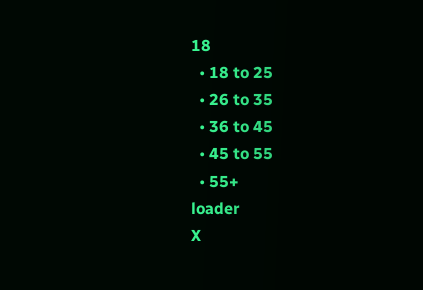18
  • 18 to 25
  • 26 to 35
  • 36 to 45
  • 45 to 55
  • 55+
loader
X